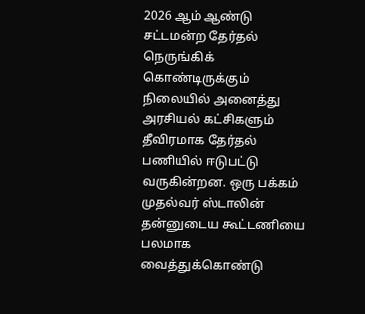2026 ஆம் ஆண்டு சட்டமன்ற தேர்தல் நெருங்கிக் கொண்டிருக்கும் நிலையில் அனைத்து அரசியல் கட்சிகளும் தீவிரமாக தேர்தல் பணியில் ஈடுபட்டு வருகின்றன. ஒரு பக்கம் முதல்வர் ஸ்டாலின் தன்னுடைய கூட்டணியை பலமாக வைத்துக்கொண்டு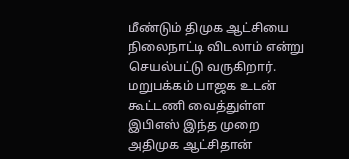மீண்டும் திமுக ஆட்சியை நிலைநாட்டி விடலாம் என்று செயல்பட்டு வருகிறார். மறுபக்கம் பாஜக உடன் கூட்டணி வைத்துள்ள இபிஎஸ் இந்த முறை அதிமுக ஆட்சிதான்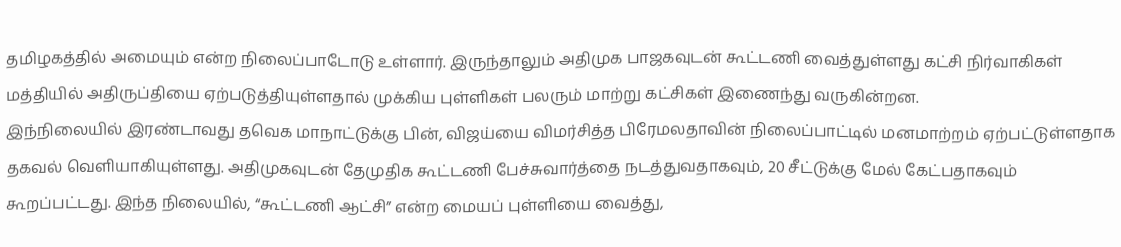தமிழகத்தில் அமையும் என்ற நிலைப்பாடோடு உள்ளார். இருந்தாலும் அதிமுக பாஜகவுடன் கூட்டணி வைத்துள்ளது கட்சி நிர்வாகிகள் மத்தியில் அதிருப்தியை ஏற்படுத்தியுள்ளதால் முக்கிய புள்ளிகள் பலரும் மாற்று கட்சிகள் இணைந்து வருகின்றன.
இந்நிலையில் இரண்டாவது தவெக மாநாட்டுக்கு பின், விஜய்யை விமர்சித்த பிரேமலதாவின் நிலைப்பாட்டில் மனமாற்றம் ஏற்பட்டுள்ளதாக தகவல் வெளியாகியுள்ளது. அதிமுகவுடன் தேமுதிக கூட்டணி பேச்சுவார்த்தை நடத்துவதாகவும், 20 சீட்டுக்கு மேல் கேட்பதாகவும் கூறப்பட்டது. இந்த நிலையில், “கூட்டணி ஆட்சி” என்ற மையப் புள்ளியை வைத்து,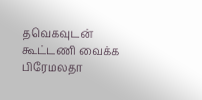தவெகவுடன் கூட்டணி வைக்க பிரேமலதா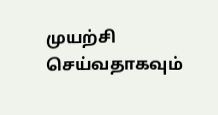முயற்சி செய்வதாகவும்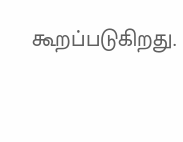கூறப்படுகிறது.